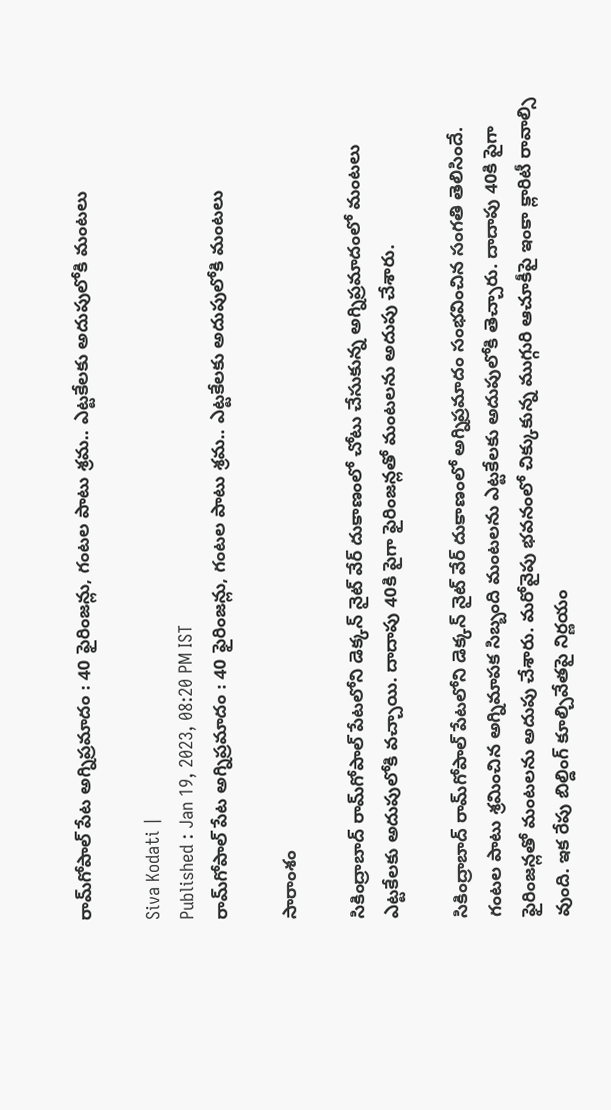రామ్‌గోపాల్ పేట అగ్నిప్రమాదం : 40 ఫైరింజన్లు, గంటల పాటు శ్రమ.. ఎట్టకేలకు అదుపులోకి మంటలు

Siva Kodati |
Published : Jan 19, 2023, 08:20 PM IST
రామ్‌గోపాల్ పేట అగ్నిప్రమాదం : 40 ఫైరింజన్లు, గంటల పాటు శ్రమ.. ఎట్టకేలకు అదుపులోకి మంటలు

సారాంశం

సికింద్రాబాద్ రామ్‌గోపాల్ పేటలోని డెక్కన్ నైట్ వేర్ దుకాణంలో చోటు చేసుకున్న అగ్నిప్రమాదంలో మంటలు ఎట్టకేలకు అదుపులోకి వచ్చాయి. దాదాపు 40కి పైగా ఫైరింజన్లతో మంటలను అదుపు చేశారు.

సికింద్రాబాద్ రామ్‌గోపాల్ పేటలోని డెక్కన్ నైట్ వేర్ దుకాణంలో అగ్నిప్రమాదం సంభవించిన సంగతి తెలిసిందే. గంటల పాటు శ్రమించిన అగ్నిమాపక సిబ్బంది మంటలను ఎట్టకేలకు అదుపులోకి తెచ్చారు. దాదాపు 40కి పైగా ఫైరింజన్లతో మంటలను అదుపు చేశారు. మరోవైపు భవనంలో చిక్కుకున్న ముగ్గురి ఆచూకీపై ఇంకా క్లారిటీ రావాల్సి వుంది. ఇక రేపు బిల్డింగ్ కూల్చివేతపై నిర్ణయం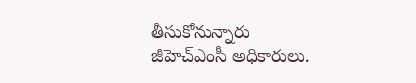తీసుకోనున్నారు జీహెచ్ఎంసీ అధికారులు.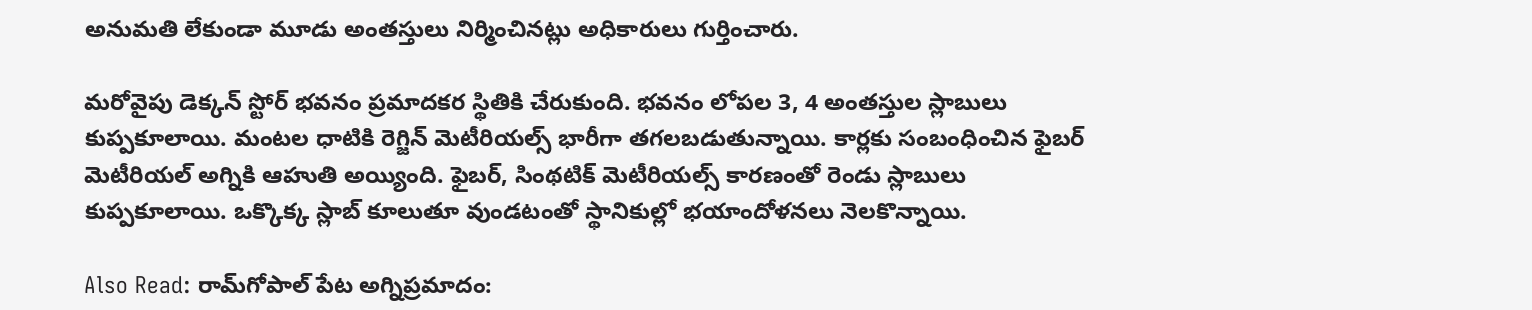అనుమతి లేకుండా మూడు అంతస్తులు నిర్మించినట్లు అధికారులు గుర్తించారు.

మరోవైపు డెక్కన్ స్టోర్ భవనం ప్రమాదకర స్థితికి చేరుకుంది. భవనం లోపల 3, 4 అంతస్తుల స్లాబులు కుప్పకూలాయి. మంటల ధాటికి రెగ్జిన్ మెటీరియల్స్ భారీగా తగలబడుతున్నాయి. కార్లకు సంబంధించిన ఫైబర్ మెటీరియల్ అగ్నికి ఆహుతి అయ్యింది. ఫైబర్, సింథటిక్ మెటీరియల్స్ కారణంతో రెండు స్లాబులు కుప్పకూలాయి. ఒక్కొక్క స్లాబ్ కూలుతూ వుండటంతో స్థానికుల్లో భయాందోళనలు నెలకొన్నాయి.

Also Read: రామ్‌గోపాల్ పేట అగ్నిప్రమాదం: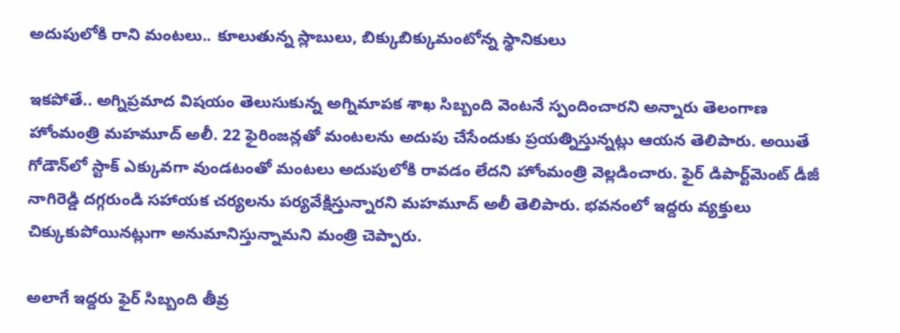అదుపులోకి రాని మంటలు.. కూలుతున్న స్లాబులు, బిక్కుబిక్కుమంటోన్న స్థానికులు

ఇకపోతే.. అగ్నిప్రమాద విషయం తెలుసుకున్న అగ్నిమాపక శాఖ సిబ్బంది వెంటనే స్పందించారని అన్నారు తెలంగాణ హోంమంత్రి మహమూద్ అలీ. 22 ఫైరింజన్లతో మంటలను అదుపు చేసేందుకు ప్రయత్నిస్తున్నట్లు ఆయన తెలిపారు. అయితే గోడౌన్‌లో స్టాక్ ఎక్కువగా వుండటంతో మంటలు అదుపులోకి రావడం లేదని హోంమంత్రి వెల్లడించారు. ఫైర్ డిపార్ట్‌మెంట్ డీజీ నాగిరెడ్డి దగ్గరుండి సహాయక చర్యలను పర్యవేక్షిస్తున్నారని మహమూద్ అలీ తెలిపారు. భవనంలో ఇద్దరు వ్యక్తులు చిక్కుకుపోయినట్లుగా అనుమానిస్తున్నామని మంత్రి చెప్పారు.

అలాగే ఇద్దరు ఫైర్ సిబ్బంది తీవ్ర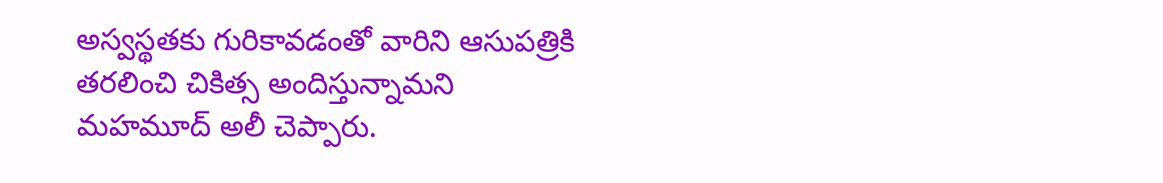అస్వస్థతకు గురికావడంతో వారిని ఆసుపత్రికి తరలించి చికిత్స అందిస్తున్నామని మహమూద్ అలీ చెప్పారు.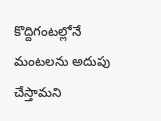కొద్దిగంటల్లోనే మంటలను అదుపు చేస్తామని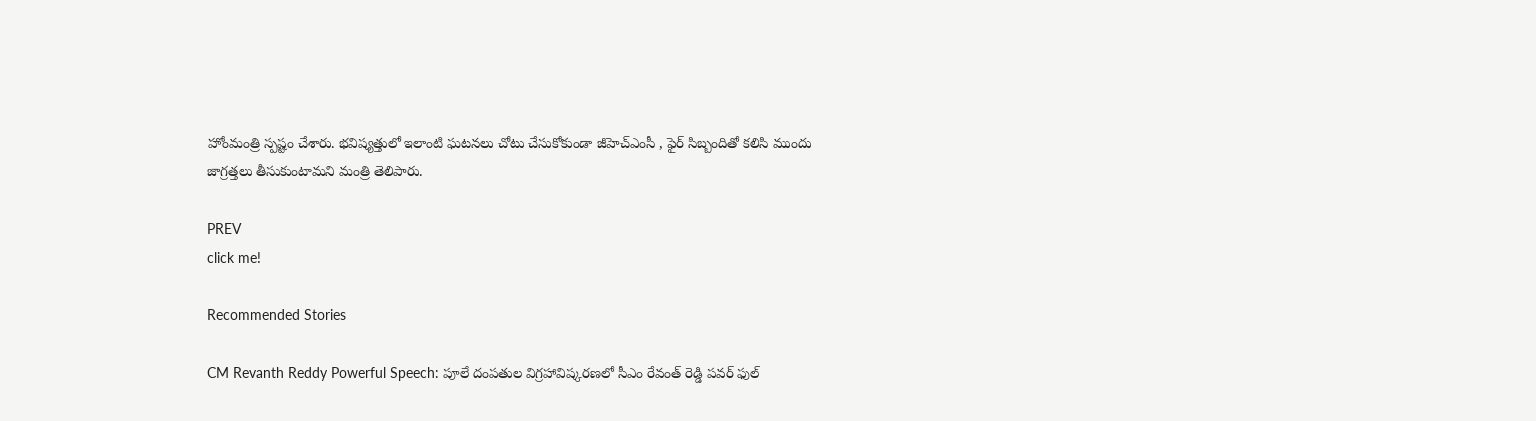హోంమంత్రి స్పష్టం చేశారు. భవిష్యత్తులో ఇలాంటి ఘటనలు చోటు చేసుకోకుండా జీహెచ్ఎంసీ , ఫైర్ సిబ్బందితో కలిసి ముందు జాగ్రత్తలు తీసుకుంటామని మంత్రి తెలిపారు.

PREV
click me!

Recommended Stories

CM Revanth Reddy Powerful Speech: పూలే దంపతుల విగ్రహావిష్కరణలో సీఎం రేవంత్ రెడ్డి పవర్ ఫుల్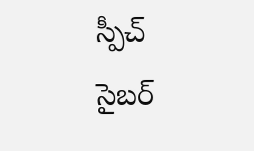స్పీచ్
సైబర్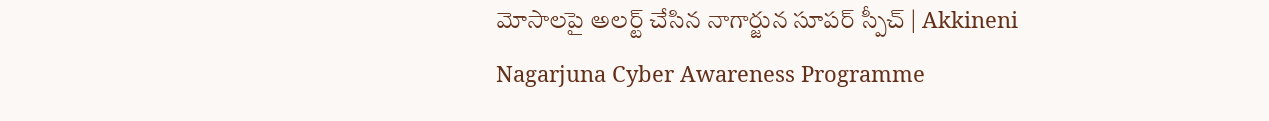మోసాలపై అలర్ట్ చేసిన నాగార్జున సూపర్ స్పీచ్ | Akkineni Nagarjuna Cyber Awareness Programme